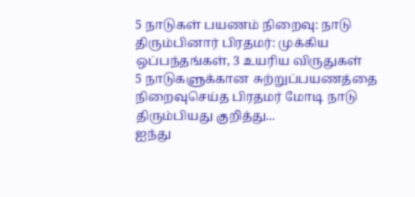5 நாடுகள் பயணம் நிறைவு: நாடு திரும்பினார் பிரதமர்: முக்கிய ஒப்பந்தங்கள், 3 உயரிய விருதுகள்
5 நாடுகளுக்கான சுற்றுப்பயணத்தை நிறைவுசெய்த பிரதமர் மோடி நாடு திரும்பியது குறித்து...
ஐந்து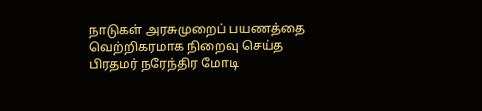நாடுகள் அரசுமுறைப் பயணத்தை வெற்றிகரமாக நிறைவு செய்த பிரதமர் நரேந்திர மோடி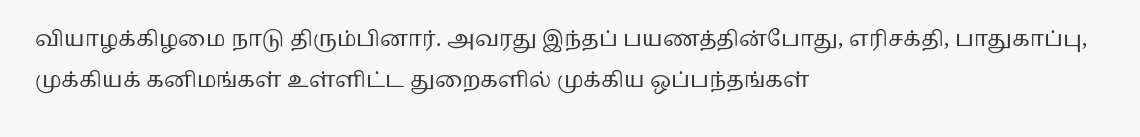வியாழக்கிழமை நாடு திரும்பினார். அவரது இந்தப் பயணத்தின்போது, எரிசக்தி, பாதுகாப்பு, முக்கியக் கனிமங்கள் உள்ளிட்ட துறைகளில் முக்கிய ஒப்பந்தங்கள்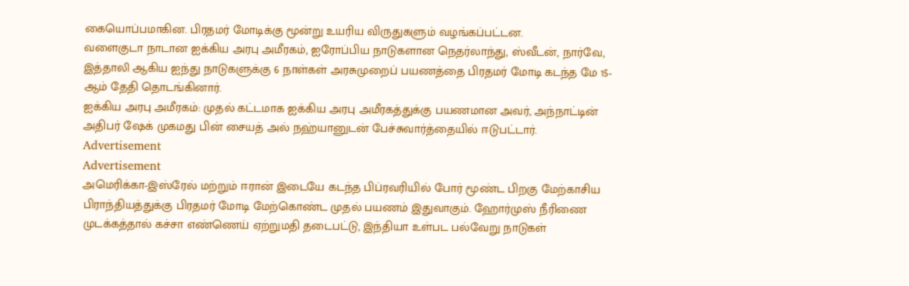கையொப்பமாகின. பிரதமர் மோடிக்கு மூன்று உயரிய விருதுகளும் வழங்கப்பட்டன.
வளைகுடா நாடான ஐக்கிய அரபு அமீரகம், ஐரோப்பிய நாடுகளான நெதர்லாந்து, ஸ்வீடன், நார்வே, இத்தாலி ஆகிய ஐந்து நாடுகளுக்கு 6 நாள்கள் அரசுமுறைப் பயணத்தை பிரதமர் மோடி கடந்த மே 15-ஆம் தேதி தொடங்கினார்.
ஐக்கிய அரபு அமீரகம்: முதல் கட்டமாக ஐக்கிய அரபு அமீரகத்துக்கு பயணமான அவர், அந்நாட்டின் அதிபர் ஷேக் முகமது பின் சையத் அல் நஹ்யானுடன் பேச்சுவார்த்தையில் ஈடுபட்டார்.
Advertisement
Advertisement
அமெரிக்கா-இஸ்ரேல் மற்றும் ஈரான் இடையே கடந்த பிப்ரவரியில் போர் மூண்ட பிறகு மேற்காசிய பிராந்தியத்துக்கு பிரதமர் மோடி மேற்கொண்ட முதல் பயணம் இதுவாகும். ஹோர்முஸ் நீரிணை முடக்கத்தால் கச்சா எண்ணெய் ஏற்றுமதி தடைபட்டு, இந்தியா உள்பட பல்வேறு நாடுகள்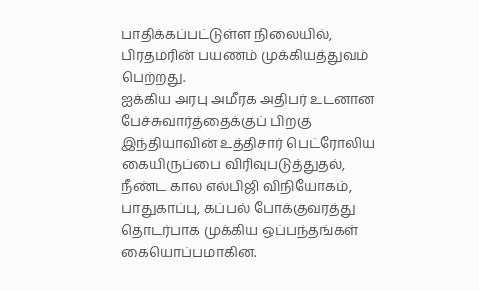பாதிக்கப்பட்டுள்ள நிலையில், பிரதமரின் பயணம் முக்கியத்துவம் பெற்றது.
ஐக்கிய அரபு அமீரக அதிபர் உடனான பேச்சுவார்த்தைக்குப் பிறகு இந்தியாவின் உத்திசார் பெட்ரோலிய கையிருப்பை விரிவுபடுத்துதல், நீண்ட கால எல்பிஜி விநியோகம், பாதுகாப்பு, கப்பல் போக்குவரத்து தொடர்பாக முக்கிய ஒப்பந்தங்கள் கையொப்பமாகின.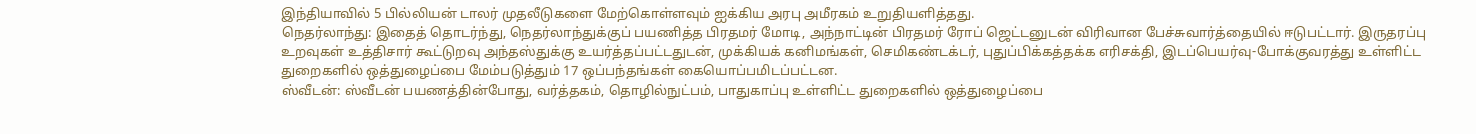இந்தியாவில் 5 பில்லியன் டாலர் முதலீடுகளை மேற்கொள்ளவும் ஐக்கிய அரபு அமீரகம் உறுதியளித்தது.
நெதர்லாந்து: இதைத் தொடர்ந்து, நெதர்லாந்துக்குப் பயணித்த பிரதமர் மோடி, அந்நாட்டின் பிரதமர் ரோப் ஜெட்டனுடன் விரிவான பேச்சுவார்த்தையில் ஈடுபட்டார். இருதரப்பு உறவுகள் உத்திசார் கூட்டுறவு அந்தஸ்துக்கு உயர்த்தப்பட்டதுடன், முக்கியக் கனிமங்கள், செமிகண்டக்டர், புதுப்பிக்கத்தக்க எரிசக்தி, இடப்பெயர்வு-போக்குவரத்து உள்ளிட்ட துறைகளில் ஒத்துழைப்பை மேம்படுத்தும் 17 ஒப்பந்தங்கள் கையொப்பமிடப்பட்டன.
ஸ்வீடன்: ஸ்வீடன் பயணத்தின்போது, வர்த்தகம், தொழில்நுட்பம், பாதுகாப்பு உள்ளிட்ட துறைகளில் ஒத்துழைப்பை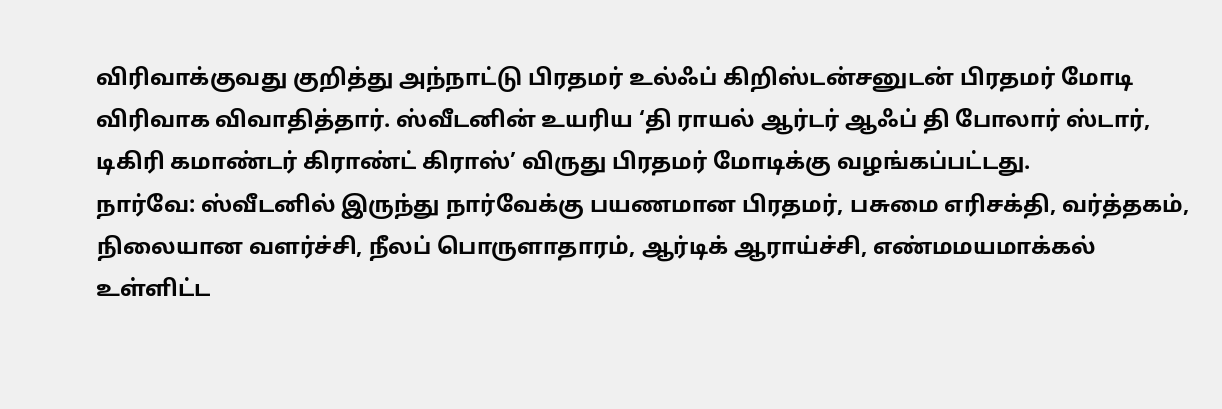விரிவாக்குவது குறித்து அந்நாட்டு பிரதமர் உல்ஃப் கிறிஸ்டன்சனுடன் பிரதமர் மோடி விரிவாக விவாதித்தார். ஸ்வீடனின் உயரிய ‘தி ராயல் ஆர்டர் ஆஃப் தி போலார் ஸ்டார், டிகிரி கமாண்டர் கிராண்ட் கிராஸ்’ விருது பிரதமர் மோடிக்கு வழங்கப்பட்டது.
நார்வே: ஸ்வீடனில் இருந்து நார்வேக்கு பயணமான பிரதமர், பசுமை எரிசக்தி, வர்த்தகம், நிலையான வளர்ச்சி, நீலப் பொருளாதாரம், ஆர்டிக் ஆராய்ச்சி, எண்மமயமாக்கல் உள்ளிட்ட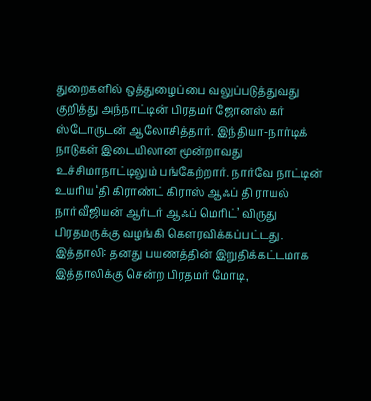துறைகளில் ஒத்துழைப்பை வலுப்படுத்துவது குறித்து அந்நாட்டின் பிரதமர் ஜோனஸ் கர் ஸ்டோருடன் ஆலோசித்தார். இந்தியா-நார்டிக் நாடுகள் இடையிலான மூன்றாவது உச்சிமாநாட்டிலும் பங்கேற்றார். நார்வே நாட்டின் உயரிய ‘தி கிராண்ட் கிராஸ் ஆஃப் தி ராயல் நார்வீஜியன் ஆர்டர் ஆஃப் மெரிட்’ விருது பிரதமருக்கு வழங்கி கெளரவிக்கப்பட்டது.
இத்தாலி: தனது பயணத்தின் இறுதிக்கட்டமாக இத்தாலிக்கு சென்ற பிரதமர் மோடி,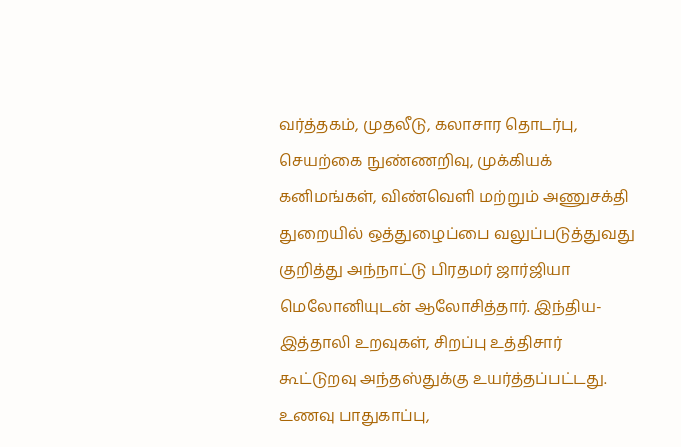வர்த்தகம், முதலீடு, கலாசார தொடர்பு, செயற்கை நுண்ணறிவு, முக்கியக் கனிமங்கள், விண்வெளி மற்றும் அணுசக்தி துறையில் ஒத்துழைப்பை வலுப்படுத்துவது குறித்து அந்நாட்டு பிரதமர் ஜார்ஜியா மெலோனியுடன் ஆலோசித்தார். இந்திய-இத்தாலி உறவுகள், சிறப்பு உத்திசார் கூட்டுறவு அந்தஸ்துக்கு உயர்த்தப்பட்டது.
உணவு பாதுகாப்பு,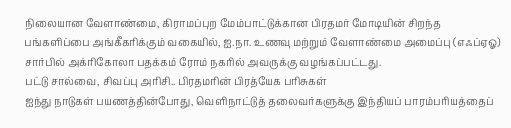நிலையான வேளாண்மை, கிராமப்புற மேம்பாட்டுக்கான பிரதமர் மோடியின் சிறந்த பங்களிப்பை அங்கீகரிக்கும் வகையில், ஐ.நா. உணவு மற்றும் வேளாண்மை அமைப்பு (எஃப்ஏஓ) சார்பில் அக்ரிகோலா பதக்கம் ரோம் நகரில் அவருக்கு வழங்கப்பட்டது.
பட்டு சால்வை, சிவப்பு அரிசி.. பிரதமரின் பிரத்யேக பரிசுகள்
ஐந்து நாடுகள் பயணத்தின்போது, வெளிநாட்டுத் தலைவர்களுக்கு இந்தியப் பாரம்பரியத்தைப்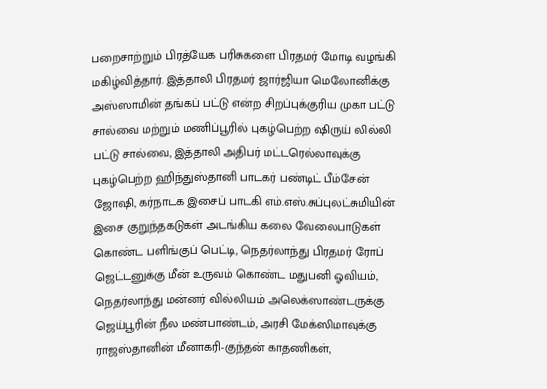பறைசாற்றும் பிரத்யேக பரிசுகளை பிரதமர் மோடி வழங்கி மகிழ்வித்தார். இத்தாலி பிரதமர் ஜார்ஜியா மெலோனிக்கு அஸ்ஸாமின் தங்கப் பட்டு என்ற சிறப்புக்குரிய முகா பட்டு சால்வை மற்றும் மணிப்பூரில் புகழ்பெற்ற ஷிருய் லில்லி பட்டு சால்வை, இத்தாலி அதிபர் மட்டரெல்லாவுக்கு புகழ்பெற்ற ஹிந்துஸ்தானி பாடகர் பண்டிட் பீம்சேன் ஜோஷி, கர்நாடக இசைப் பாடகி எம்.எஸ்.சுப்புலட்சுமியின் இசை குறுந்தகடுகள் அடங்கிய கலை வேலைபாடுகள் கொண்ட பளிங்குப் பெட்டி, நெதர்லாந்து பிரதமர் ரோப் ஜெட்டனுக்கு மீன் உருவம் கொண்ட மதுபனி ஓவியம், நெதர்லாந்து மன்னர் வில்லியம் அலெக்ஸாண்டருக்கு ஜெய்பூரின் நீல மண்பாண்டம், அரசி மேக்ஸிமாவுக்கு ராஜஸ்தானின் மீனாகரி-குந்தன் காதணிகள்,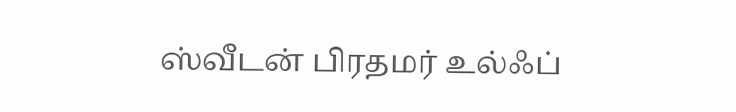ஸ்வீடன் பிரதமர் உல்ஃப்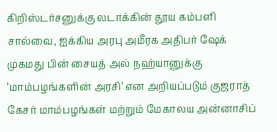கிறிஸ்டர்சனுக்கு லடாக்கின் தூய கம்பளி சால்வை, ஐக்கிய அரபு அமீரக அதிபர் ஷேக் முகமது பின் சையத் அல் நஹ்யானுக்கு ‘மாம்பழங்களின் அரசி’ என அறியப்படும் குஜராத் கேசர் மாம்பழங்கள் மற்றும் மேகாலய அன்னாசிப்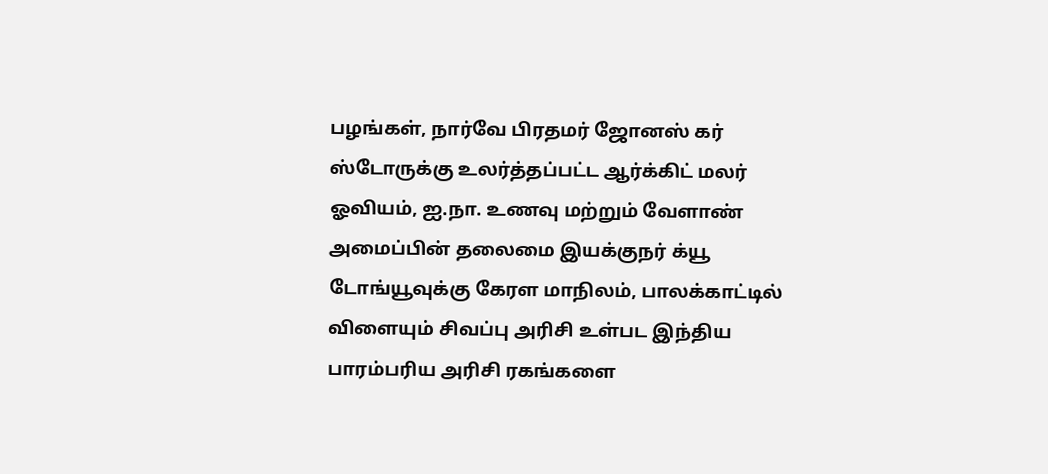பழங்கள், நார்வே பிரதமர் ஜோனஸ் கர் ஸ்டோருக்கு உலர்த்தப்பட்ட ஆர்க்கிட் மலர் ஓவியம், ஐ.நா. உணவு மற்றும் வேளாண் அமைப்பின் தலைமை இயக்குநர் க்யூ டோங்யூவுக்கு கேரள மாநிலம், பாலக்காட்டில் விளையும் சிவப்பு அரிசி உள்பட இந்திய பாரம்பரிய அரிசி ரகங்களை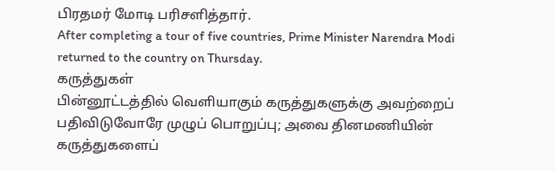பிரதமர் மோடி பரிசளித்தார்.
After completing a tour of five countries, Prime Minister Narendra Modi returned to the country on Thursday.
கருத்துகள்
பின்னூட்டத்தில் வெளியாகும் கருத்துகளுக்கு அவற்றைப் பதிவிடுவோரே முழுப் பொறுப்பு; அவை தினமணியின் கருத்துகளைப்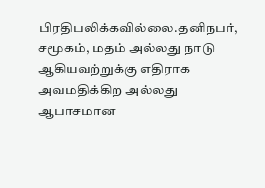பிரதிபலிக்கவில்லை.தனிநபர், சமூகம், மதம் அல்லது நாடு ஆகியவற்றுக்கு எதிராக அவமதிக்கிற அல்லது ஆபாசமான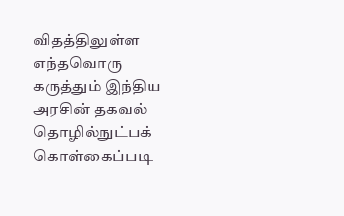விதத்திலுள்ள எந்தவொரு கருத்தும் இந்திய அரசின் தகவல் தொழில்நுட்பக் கொள்கைப்படி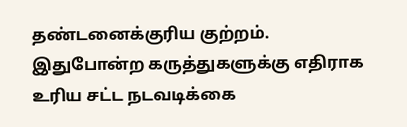தண்டனைக்குரிய குற்றம். இதுபோன்ற கருத்துகளுக்கு எதிராக உரிய சட்ட நடவடிக்கை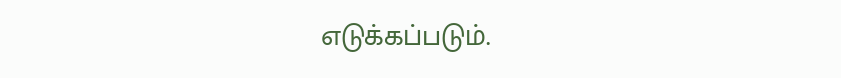எடுக்கப்படும்.